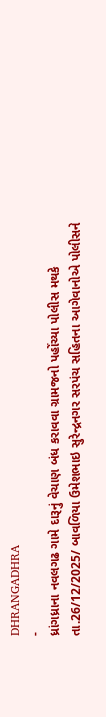DHRANGADHRA
-
ધ્રાંગધ્રાના નવલગઢ ગામે દારૂનું વેચાણ બંધ કરાવવા ગ્રામજનો પહોંચ્યા પોલીસ મથકે
તા.26/12/2025/ બાવળિયા ઉમેશભાઇ સુરેન્દ્રનગર સરપંચ સહિતના આગેવાનોએ પોલીસને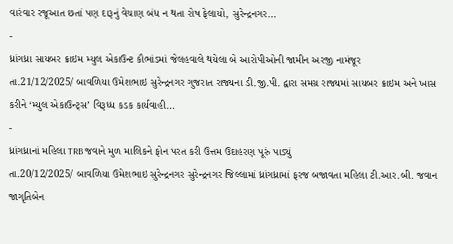વારંવાર રજૂઆત છતાં પણ દારૂનું વેચાણ બંધ ન થતા રોષ ફેલાયો, સુરેન્દ્રનગર…
-
ધ્રાંગધ્રા સાયબર ક્રાઇમ મ્યુલ એકાઉન્ટ કૌભાંડમાં જેલહવાલે થયેલા બે આરોપીઓની જામીન અરજી નામંજૂર
તા.21/12/2025/ બાવળિયા ઉમેશભાઇ સુરેન્દ્રનગર ગુજરાત રાજ્યના ડી.જી.પી. દ્વારા સમગ્ર રાજ્યમાં સાયબર ક્રાઇમ અને ખાસ કરીને ‘મ્યુલ એકાઉન્ટ્સ’ વિરૂધ્ધ કડક કાર્યવાહી…
-
ધ્રાંગધ્રાનાં મહિલા TRB જવાને મુળ માલિકને ફોન પરત કરી ઉત્તમ ઉદાહરણ પૂરું પાડ્યું
તા.20/12/2025/ બાવળિયા ઉમેશભાઇ સુરેન્દ્રનગર સુરેન્દ્રનગર જિલ્લામાં ધ્રાંગધ્રામાં ફરજ બજાવતા મહિલા ટી.આર.બી. જવાન જાગૃતિબેન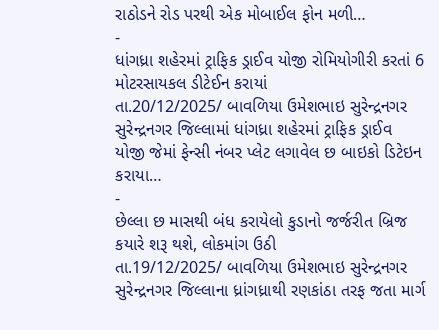રાઠોડને રોડ પરથી એક મોબાઈલ ફોન મળી…
-
ધાંગધ્રા શહેરમાં ટ્રાફિક ડ્રાઈવ યોજી રોમિયોગીરી કરતાં 6 મોટરસાયકલ ડીટેઈન કરાયાં
તા.20/12/2025/ બાવળિયા ઉમેશભાઇ સુરેન્દ્રનગર સુરેન્દ્રનગર જિલ્લામાં ધાંગધ્રા શહેરમાં ટ્રાફિક ડ્રાઈવ યોજી જેમાં ફેન્સી નંબર પ્લેટ લગાવેલ છ બાઇકો ડિટેઇન કરાયા…
-
છેલ્લા છ માસથી બંધ કરાયેલો કુડાનો જર્જરીત બ્રિજ કયારે શરૂ થશે, લોકમાંગ ઉઠી
તા.19/12/2025/ બાવળિયા ઉમેશભાઇ સુરેન્દ્રનગર સુરેન્દ્રનગર જિલ્લાના ધ્રાંગધ્રાથી રણકાંઠા તરફ જતા માર્ગ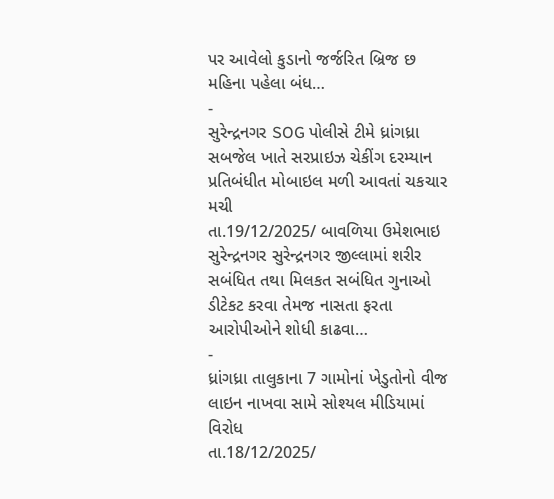પર આવેલો કુડાનો જર્જરિત બ્રિજ છ મહિના પહેલા બંધ…
-
સુરેન્દ્રનગર SOG પોલીસે ટીમે ધ્રાંગધ્રા સબજેલ ખાતે સરપ્રાઇઝ ચેકીંગ દરમ્યાન પ્રતિબંધીત મોબાઇલ મળી આવતાં ચકચાર મચી
તા.19/12/2025/ બાવળિયા ઉમેશભાઇ સુરેન્દ્રનગર સુરેન્દ્રનગર જીલ્લામાં શરીર સબંધિત તથા મિલકત સબંધિત ગુનાઓ ડીટેકટ કરવા તેમજ નાસતા ફરતા આરોપીઓને શોધી કાઢવા…
-
ધ્રાંગધ્રા તાલુકાના 7 ગામોનાં ખેડુતોનો વીજ લાઇન નાખવા સામે સોશ્યલ મીડિયામાં વિરોધ
તા.18/12/2025/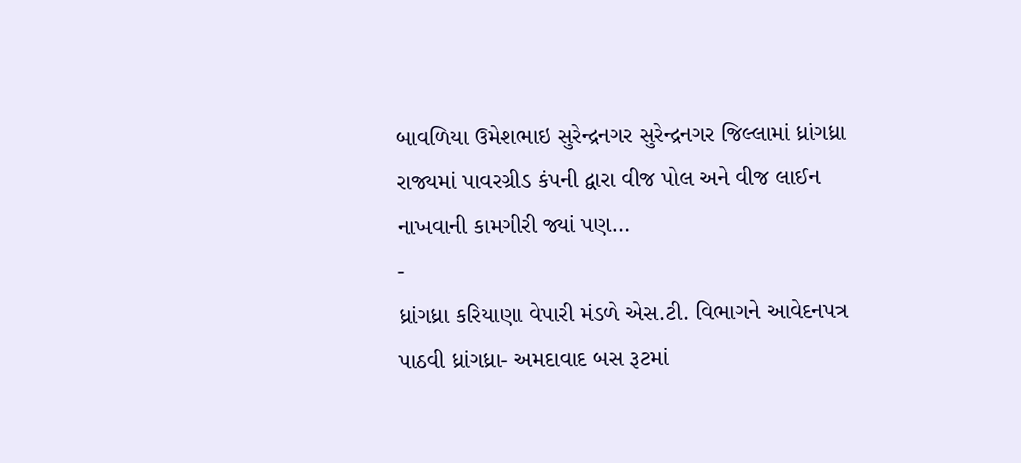બાવળિયા ઉમેશભાઇ સુરેન્દ્રનગર સુરેન્દ્રનગર જિલ્લામાં ધ્રાંગધ્રા રાજ્યમાં પાવરગ્રીડ કંપની દ્વારા વીજ પોલ અને વીજ લાઈન નાખવાની કામગીરી જ્યાં પણ…
-
ધ્રાંગધ્રા કરિયાણા વેપારી મંડળે એસ.ટી. વિભાગને આવેદનપત્ર પાઠવી ધ્રાંગધ્રા- અમદાવાદ બસ રૂટમાં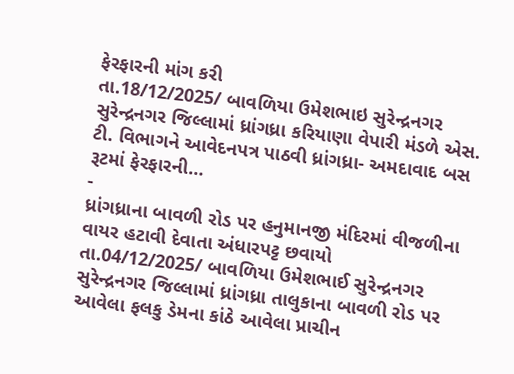ફેરફારની માંગ કરી
તા.18/12/2025/ બાવળિયા ઉમેશભાઇ સુરેન્દ્રનગર સુરેન્દ્રનગર જિલ્લામાં ધ્રાંગધ્રા કરિયાણા વેપારી મંડળે એસ. ટી. વિભાગને આવેદનપત્ર પાઠવી ધ્રાંગધ્રા- અમદાવાદ બસ રૂટમાં ફેરફારની…
-
ધ્રાંગધ્રાના બાવળી રોડ પર હનુમાનજી મંદિરમાં વીજળીના વાયર હટાવી દેવાતા અંધારપટ્ટ છવાયો
તા.04/12/2025/ બાવળિયા ઉમેશભાઈ સુરેન્દ્રનગર સુરેન્દ્રનગર જિલ્લામાં ધ્રાંગધ્રા તાલુકાના બાવળી રોડ પર આવેલા ફલકુ ડેમના કાંઠે આવેલા પ્રાચીન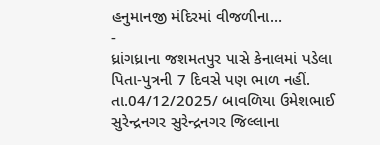હનુમાનજી મંદિરમાં વીજળીના…
-
ધ્રાંગધ્રાના જશમતપુર પાસે કેનાલમાં પડેલા પિતા-પુત્રની 7 દિવસે પણ ભાળ નહીં.
તા.04/12/2025/ બાવળિયા ઉમેશભાઈ સુરેન્દ્રનગર સુરેન્દ્રનગર જિલ્લાના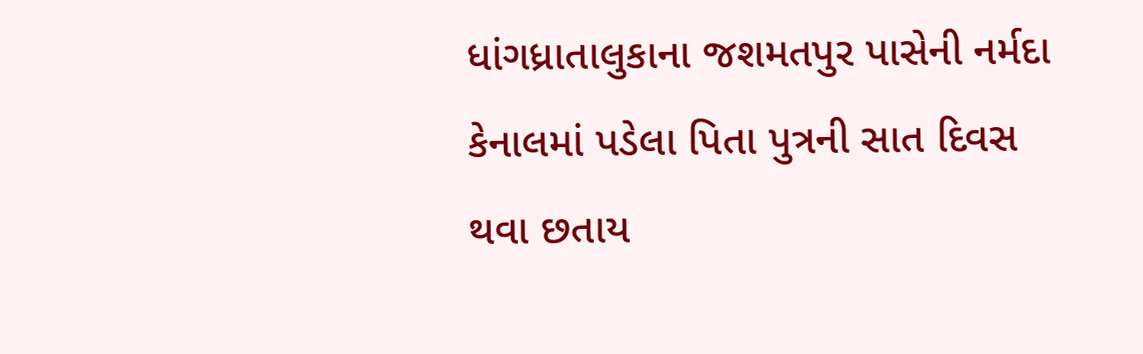ધાંગધ્રાતાલુકાના જશમતપુર પાસેની નર્મદા કેનાલમાં પડેલા પિતા પુત્રની સાત દિવસ થવા છતાય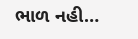ભાળ નહી…